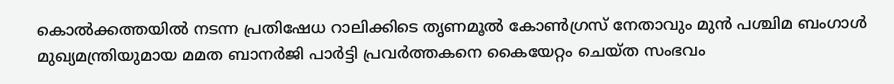കൊൽക്കത്തയിൽ നടന്ന പ്രതിഷേധ റാലിക്കിടെ തൃണമൂൽ കോൺഗ്രസ് നേതാവും മുൻ പശ്ചിമ ബംഗാൾ മുഖ്യമന്ത്രിയുമായ മമത ബാനർജി പാർട്ടി പ്രവർത്തകനെ കൈയേറ്റം ചെയ്ത സംഭവം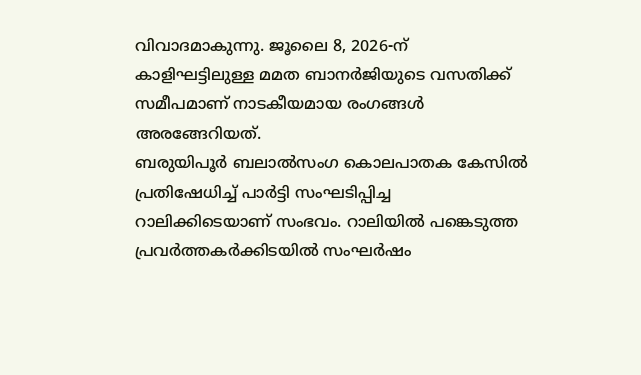വിവാദമാകുന്നു. ജൂലൈ 8, 2026-ന് കാളിഘട്ടിലുള്ള മമത ബാനർജിയുടെ വസതിക്ക് സമീപമാണ് നാടകീയമായ രംഗങ്ങൾ അരങ്ങേറിയത്.
ബരുയിപൂർ ബലാൽസംഗ കൊലപാതക കേസിൽ പ്രതിഷേധിച്ച് പാർട്ടി സംഘടിപ്പിച്ച റാലിക്കിടെയാണ് സംഭവം. റാലിയിൽ പങ്കെടുത്ത പ്രവർത്തകർക്കിടയിൽ സംഘർഷം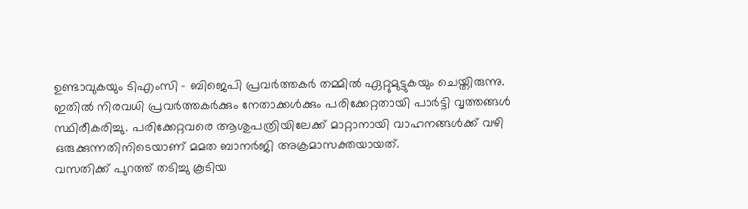ഉണ്ടാവുകയും ടിഎംസി – ബിജെപി പ്രവർത്തകർ തമ്മിൽ ഏറ്റുമുട്ടുകയും ചെയ്തിരുന്നു.
ഇതിൽ നിരവധി പ്രവർത്തകർക്കും നേതാക്കൾക്കും പരിക്കേറ്റതായി പാർട്ടി വൃത്തങ്ങൾ സ്ഥിരീകരിച്ചു. പരിക്കേറ്റവരെ ആശുപത്രിയിലേക്ക് മാറ്റാനായി വാഹനങ്ങൾക്ക് വഴി ഒരുക്കുന്നതിനിടെയാണ് മമത ബാനർജി അക്രമാസക്തയായത്.
വസതിക്ക് പുറത്ത് തടിച്ചു കൂടിയ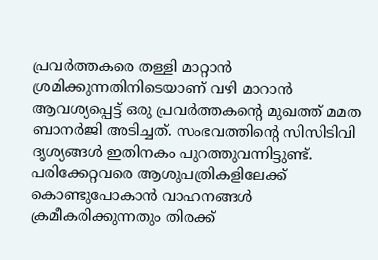പ്രവർത്തകരെ തള്ളി മാറ്റാൻ ശ്രമിക്കുന്നതിനിടെയാണ് വഴി മാറാൻ ആവശ്യപ്പെട്ട് ഒരു പ്രവർത്തകന്റെ മുഖത്ത് മമത ബാനർജി അടിച്ചത്. സംഭവത്തിന്റെ സിസിടിവി ദൃശ്യങ്ങൾ ഇതിനകം പുറത്തുവന്നിട്ടുണ്ട്.
പരിക്കേറ്റവരെ ആശുപത്രികളിലേക്ക് കൊണ്ടുപോകാൻ വാഹനങ്ങൾ ക്രമീകരിക്കുന്നതും തിരക്ക്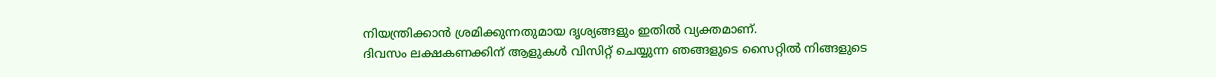നിയന്ത്രിക്കാൻ ശ്രമിക്കുന്നതുമായ ദൃശ്യങ്ങളും ഇതിൽ വ്യക്തമാണ്.
ദിവസം ലക്ഷകണക്കിന് ആളുകൾ വിസിറ്റ് ചെയ്യുന്ന ഞങ്ങളുടെ സൈറ്റിൽ നിങ്ങളുടെ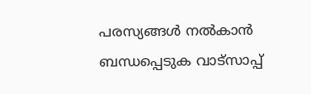പരസ്യങ്ങൾ നൽകാൻ ബന്ധപ്പെടുക വാട്സാപ്പ്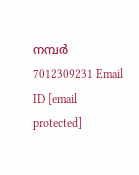നമ്പർ 7012309231 Email ID [email protected]